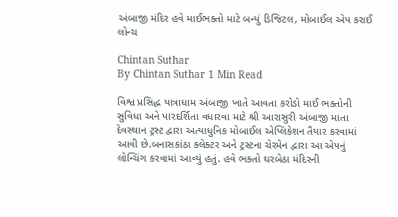અંબાજી મંદિર હવે માઈભક્તો માટે બન્યું ડિજિટલ, મોબાઈલ એપ કરાઈ લોન્ચ

Chintan Suthar
By Chintan Suthar 1 Min Read

વિશ્વ પ્રસિદ્ધ યાત્રાધામ અંબાજી ખાતે આવતા કરોડો માઈ ભક્તોની સુવિધા અને પારદર્શિતા વધારવા માટે શ્રી આરાસુરી અંબાજી માતા દેવસ્થાન ટ્રસ્ટ દ્વારા અત્યાધુનિક મોબાઈલ એપ્લિકેશન તૈયાર કરવામાં આવી છે.બનાસકાંઠા કલેક્ટર અને ટ્રસ્ટના ચેરમેન દ્વારા આ એપનું લોન્ચિંગ કરવામાં આવ્યું હતું. હવે ભક્તો ઘરબેઠા મંદિરની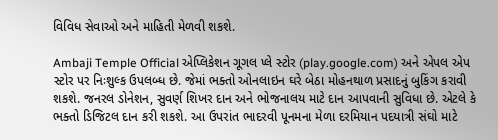વિવિધ સેવાઓ અને માહિતી મેળવી શકશે.

Ambaji Temple Official એપ્લિકેશન ગૂગલ પ્લે સ્ટોર (play.google.com) અને એપલ એપ સ્ટોર પર નિઃશુલ્ક ઉપલબ્ધ છે. જેમાં ભક્તો ઓનલાઇન ઘરે બેઠા મોહનથાળ પ્રસાદનું બુકિંગ કરાવી શકશે. જનરલ ડોનેશન, સુવર્ણ શિખર દાન અને ભોજનાલય માટે દાન આપવાની સુવિધા છે. એટલે કે ભક્તો ડિજિટલ દાન કરી શકશે. આ ઉપરાંત ભાદરવી પૂનમના મેળા દરમિયાન પદયાત્રી સંઘો માટે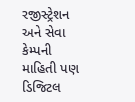રજીસ્ટ્રેશન અને સેવા કેમ્પની માહિતી પણ ડિજિટલ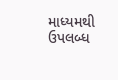માધ્યમથી ઉપલબ્ધ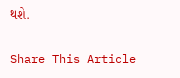થશે.

Share This Article